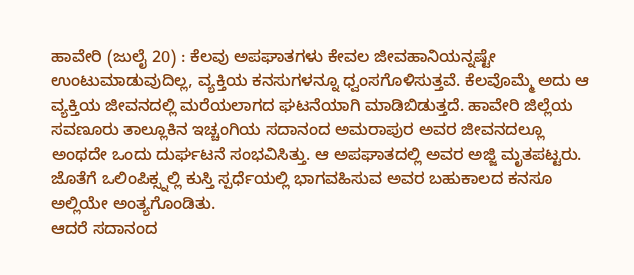ಹಾವೇರಿ (ಜುಲೈ 20) : ಕೆಲವು ಅಪಘಾತಗಳು ಕೇವಲ ಜೀವಹಾನಿಯನ್ನಷ್ಟೇ ಉಂಟುಮಾಡುವುದಿಲ್ಲ, ವ್ಯಕ್ತಿಯ ಕನಸುಗಳನ್ನೂ ಧ್ವಂಸಗೊಳಿಸುತ್ತವೆ. ಕೆಲವೊಮ್ಮೆ ಅದು ಆ ವ್ಯಕ್ತಿಯ ಜೀವನದಲ್ಲಿ ಮರೆಯಲಾಗದ ಘಟನೆಯಾಗಿ ಮಾಡಿಬಿಡುತ್ತದೆ. ಹಾವೇರಿ ಜಿಲ್ಲೆಯ ಸವಣೂರು ತಾಲ್ಲೂಕಿನ ಇಚ್ಚಂಗಿಯ ಸದಾನಂದ ಅಮರಾಪುರ ಅವರ ಜೀವನದಲ್ಲೂ ಅಂಥದೇ ಒಂದು ದುರ್ಘಟನೆ ಸಂಭವಿಸಿತ್ತು. ಆ ಅಪಘಾತದಲ್ಲಿ ಅವರ ಅಜ್ಜಿ ಮೃತಪಟ್ಟರು. ಜೊತೆಗೆ ಒಲಿಂಪಿಕ್ಸ್ನಲ್ಲಿ ಕುಸ್ತಿ ಸ್ಪರ್ಧೆಯಲ್ಲಿ ಭಾಗವಹಿಸುವ ಅವರ ಬಹುಕಾಲದ ಕನಸೂ ಅಲ್ಲಿಯೇ ಅಂತ್ಯಗೊಂಡಿತು.
ಆದರೆ ಸದಾನಂದ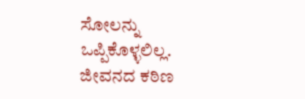ಸೋಲನ್ನು ಒಪ್ಪಿಕೊಳ್ಳಲಿಲ್ಲ. ಜೀವನದ ಕಠಿಣ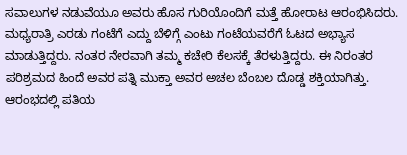ಸವಾಲುಗಳ ನಡುವೆಯೂ ಅವರು ಹೊಸ ಗುರಿಯೊಂದಿಗೆ ಮತ್ತೆ ಹೋರಾಟ ಆರಂಭಿಸಿದರು. ಮಧ್ಯರಾತ್ರಿ ಎರಡು ಗಂಟೆಗೆ ಎದ್ದು ಬೆಳಿಗ್ಗೆ ಎಂಟು ಗಂಟೆಯವರೆಗೆ ಓಟದ ಅಭ್ಯಾಸ ಮಾಡುತ್ತಿದ್ದರು. ನಂತರ ನೇರವಾಗಿ ತಮ್ಮ ಕಚೇರಿ ಕೆಲಸಕ್ಕೆ ತೆರಳುತ್ತಿದ್ದರು. ಈ ನಿರಂತರ ಪರಿಶ್ರಮದ ಹಿಂದೆ ಅವರ ಪತ್ನಿ ಮುಕ್ತಾ ಅವರ ಅಚಲ ಬೆಂಬಲ ದೊಡ್ಡ ಶಕ್ತಿಯಾಗಿತ್ತು.
ಆರಂಭದಲ್ಲಿ ಪತಿಯ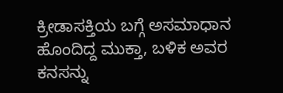ಕ್ರೀಡಾಸಕ್ತಿಯ ಬಗ್ಗೆ ಅಸಮಾಧಾನ ಹೊಂದಿದ್ದ ಮುಕ್ತಾ, ಬಳಿಕ ಅವರ ಕನಸನ್ನು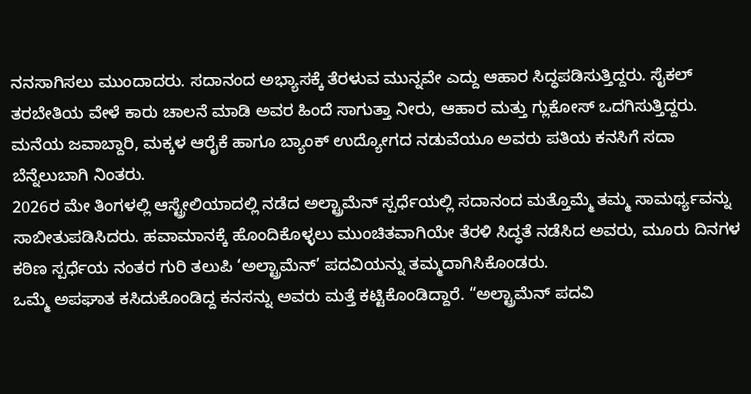ನನಸಾಗಿಸಲು ಮುಂದಾದರು. ಸದಾನಂದ ಅಭ್ಯಾಸಕ್ಕೆ ತೆರಳುವ ಮುನ್ನವೇ ಎದ್ದು ಆಹಾರ ಸಿದ್ಧಪಡಿಸುತ್ತಿದ್ದರು. ಸೈಕಲ್ ತರಬೇತಿಯ ವೇಳೆ ಕಾರು ಚಾಲನೆ ಮಾಡಿ ಅವರ ಹಿಂದೆ ಸಾಗುತ್ತಾ ನೀರು, ಆಹಾರ ಮತ್ತು ಗ್ಲುಕೋಸ್ ಒದಗಿಸುತ್ತಿದ್ದರು. ಮನೆಯ ಜವಾಬ್ದಾರಿ, ಮಕ್ಕಳ ಆರೈಕೆ ಹಾಗೂ ಬ್ಯಾಂಕ್ ಉದ್ಯೋಗದ ನಡುವೆಯೂ ಅವರು ಪತಿಯ ಕನಸಿಗೆ ಸದಾ ಬೆನ್ನೆಲುಬಾಗಿ ನಿಂತರು.
2026ರ ಮೇ ತಿಂಗಳಲ್ಲಿ ಆಸ್ಟ್ರೇಲಿಯಾದಲ್ಲಿ ನಡೆದ ಅಲ್ಟ್ರಾಮೆನ್ ಸ್ಪರ್ಧೆಯಲ್ಲಿ ಸದಾನಂದ ಮತ್ತೊಮ್ಮೆ ತಮ್ಮ ಸಾಮರ್ಥ್ಯವನ್ನು ಸಾಬೀತುಪಡಿಸಿದರು. ಹವಾಮಾನಕ್ಕೆ ಹೊಂದಿಕೊಳ್ಳಲು ಮುಂಚಿತವಾಗಿಯೇ ತೆರಳಿ ಸಿದ್ಧತೆ ನಡೆಸಿದ ಅವರು, ಮೂರು ದಿನಗಳ ಕಠಿಣ ಸ್ಪರ್ಧೆಯ ನಂತರ ಗುರಿ ತಲುಪಿ ‘ಅಲ್ಟ್ರಾಮೆನ್’ ಪದವಿಯನ್ನು ತಮ್ಮದಾಗಿಸಿಕೊಂಡರು.
ಒಮ್ಮೆ ಅಪಘಾತ ಕಸಿದುಕೊಂಡಿದ್ದ ಕನಸನ್ನು ಅವರು ಮತ್ತೆ ಕಟ್ಟಿಕೊಂಡಿದ್ದಾರೆ. “ಅಲ್ಟ್ರಾಮೆನ್ ಪದವಿ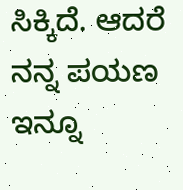ಸಿಕ್ಕಿದೆ. ಆದರೆ ನನ್ನ ಪಯಣ ಇನ್ನೂ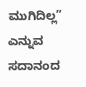ಮುಗಿದಿಲ್ಲ” ಎನ್ನುವ ಸದಾನಂದ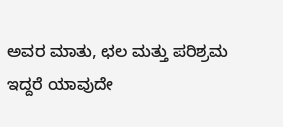ಅವರ ಮಾತು, ಛಲ ಮತ್ತು ಪರಿಶ್ರಮ ಇದ್ದರೆ ಯಾವುದೇ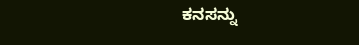ಕನಸನ್ನು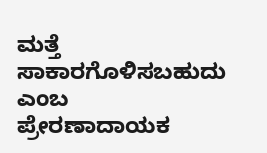ಮತ್ತೆ ಸಾಕಾರಗೊಳಿಸಬಹುದು ಎಂಬ ಪ್ರೇರಣಾದಾಯಕ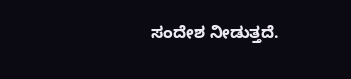ಸಂದೇಶ ನೀಡುತ್ತದೆ.